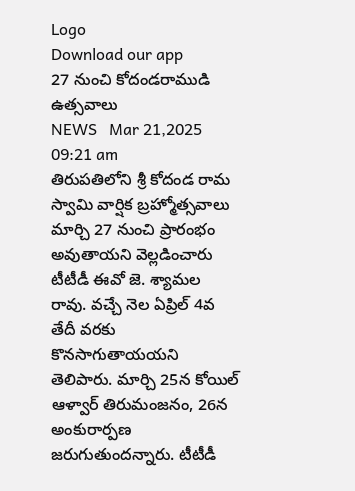Logo
Download our app
27 నుంచి కోదండ‌రాముడి ఉత్స‌వాలు
NEWS   Mar 21,2025 09:21 am
తిరుప‌తిలోని శ్రీ కోదండ రామ స్వామి వార్షిక‌ బ్ర‌హ్మోత్స‌వాలు మార్చి 27 నుంచి ప్రారంభం అవుతాయ‌ని వెల్ల‌డించారు టీటీడీ ఈవో జె. శ్యామ‌ల రావు. వ‌చ్చే నెల ఏప్రిల్ 4వ తేదీ వ‌ర‌కు కొన‌సాగుతాయ‌య‌ని తెలిపారు. మార్చి 25న కోయిల్ ఆళ్వార్ తిరుమంజ‌నం, 26న అంకురార్ప‌ణ జ‌రుగుతుంద‌న్నారు. టీటీడీ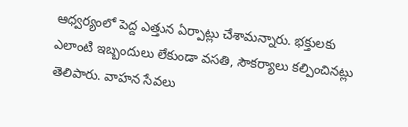ఆధ్వ‌ర్యంలో పెద్ద ఎత్తున ఏర్పాట్లు చేశామ‌న్నారు. భ‌క్తుల‌కు ఎలాంటి ఇబ్బందులు లేకుండా వ‌స‌తి, సౌక‌ర్యాలు క‌ల్పించిన‌ట్లు తెలిపారు. వాహ‌న సేవ‌లు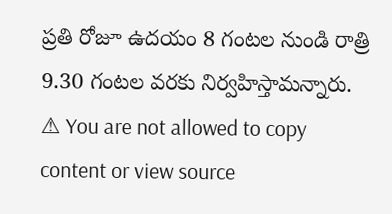ప్ర‌తి రోజూ ఉద‌యం 8 గంట‌ల నుండి రాత్రి 9.30 గంట‌ల వ‌ర‌కు నిర్వ‌హిస్తామ‌న్నారు.
⚠ You are not allowed to copy content or view source